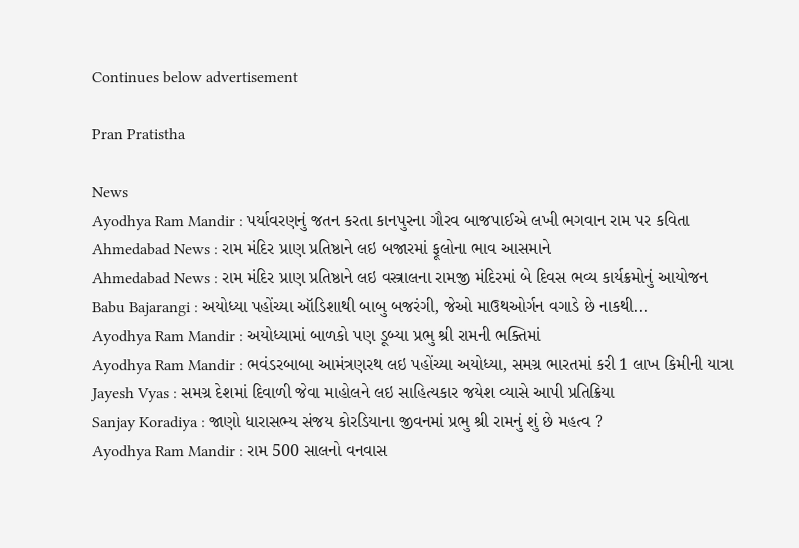Continues below advertisement

Pran Pratistha

News
Ayodhya Ram Mandir : પર્યાવરણનું જતન કરતા કાનપુરના ગૌરવ બાજપાઈએ લખી ભગવાન રામ પર કવિતા
Ahmedabad News : રામ મંદિર પ્રાણ પ્રતિષ્ઠાને લઇ બજારમાં ફૂલોના ભાવ આસમાને
Ahmedabad News : રામ મંદિર પ્રાણ પ્રતિષ્ઠાને લઇ વસ્ત્રાલના રામજી મંદિરમાં બે દિવસ ભવ્ય કાર્યક્રમોનું આયોજન
Babu Bajarangi : અયોધ્યા પહોંચ્યા ઑડિશાથી બાબુ બજરંગી, જેઓ માઉથઓર્ગન વગાડે છે નાકથી...
Ayodhya Ram Mandir : અયોધ્યામાં બાળકો પણ ડૂબ્યા પ્રભુ શ્રી રામની ભક્તિમાં
Ayodhya Ram Mandir : ભવંડરબાબા આમંત્રણરથ લઇ પહોંચ્યા અયોધ્યા, સમગ્ર ભારતમાં કરી 1 લાખ કિમીની યાત્રા
Jayesh Vyas : સમગ્ર દેશમાં દિવાળી જેવા માહોલને લઇ સાહિત્યકાર જયેશ વ્યાસે આપી પ્રતિક્રિયા
Sanjay Koradiya : જાણો ધારાસભ્ય સંજય કોરડિયાના જીવનમાં પ્રભુ શ્રી રામનું શું છે મહત્વ ?
Ayodhya Ram Mandir : રામ 500 સાલનો વનવાસ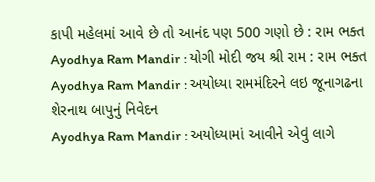કાપી મહેલમાં આવે છે તો આનંદ પણ 500 ગણો છે : રામ ભક્ત
Ayodhya Ram Mandir : યોગી મોદી જય શ્રી રામ : રામ ભક્ત
Ayodhya Ram Mandir : અયોધ્યા રામમંદિરને લઇ જૂનાગઢના શેરનાથ બાપુનું નિવેદન
Ayodhya Ram Mandir : અયોધ્યામાં આવીને એવું લાગે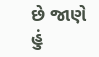છે જાણે હું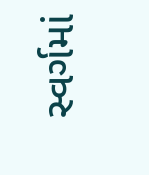સ્વર્ગમાં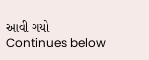આવી ગયો
Continues below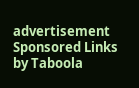advertisement
Sponsored Links by Taboola